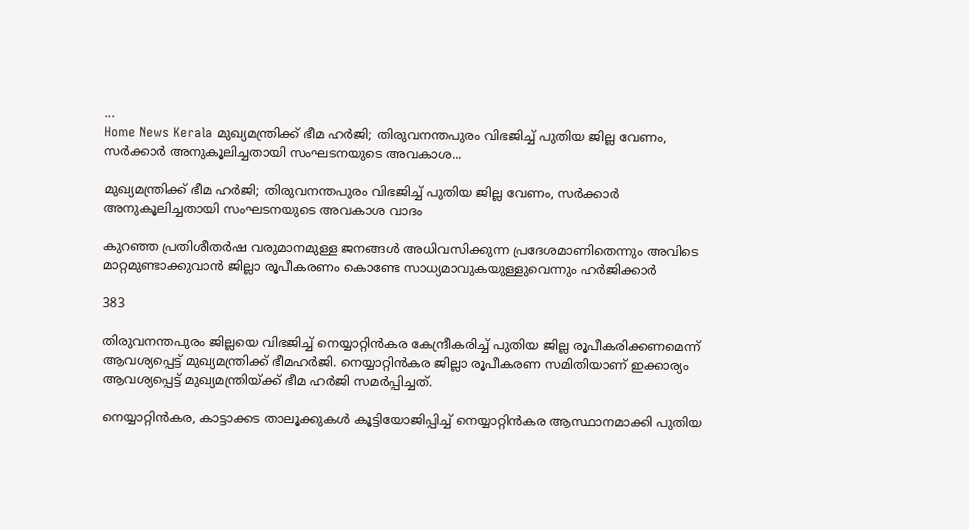...
Home News Kerala മുഖ്യമന്ത്രിക്ക് ഭീമ ഹർജി; തിരുവനന്തപുരം വിഭജിച്ച് പുതിയ ജില്ല വേണം, സർക്കാർ അനുകൂലിച്ചതായി സംഘടനയുടെ അവകാശ...

മുഖ്യമന്ത്രിക്ക് ഭീമ ഹർജി; തിരുവനന്തപുരം വിഭജിച്ച് പുതിയ ജില്ല വേണം, സർക്കാർ അനുകൂലിച്ചതായി സംഘടനയുടെ അവകാശ വാദം

കുറഞ്ഞ പ്രതിശീ‍‍‍തർഷ വരുമാനമുള്ള ജനങ്ങൾ അധിവസിക്കുന്ന പ്രദേശമാണിതെന്നും അവിടെ മാറ്റമുണ്ടാക്കുവാൻ ജില്ലാ രൂപീകരണം കൊണ്ടേ സാധ്യമാവുകയുള്ളുവെന്നും ഹർജിക്കാർ

383

തിരുവനന്തപുരം ജില്ലയെ വിഭജിച്ച് നെയ്യാറ്റിൻകര കേന്ദ്രീകരിച്ച് പുതിയ ജില്ല രൂപീകരിക്കണമെന്ന് ആവശ്യപ്പെട്ട് മുഖ്യമന്ത്രിക്ക് ഭീമഹർജി. നെയ്യാറ്റിൻകര ജില്ലാ രൂപീകരണ സമിതിയാണ് ഇക്കാര്യം ആവശ്യപ്പെട്ട് മുഖ്യമന്ത്രിയ്ക്ക് ഭീമ ഹർജി സമർപ്പിച്ചത്.

നെയ്യാറ്റിൻകര, കാട്ടാക്കട താലൂക്കുകൾ കൂട്ടിയോജിപ്പിച്ച് നെയ്യാറ്റിൻകര ആസ്ഥാനമാക്കി പുതിയ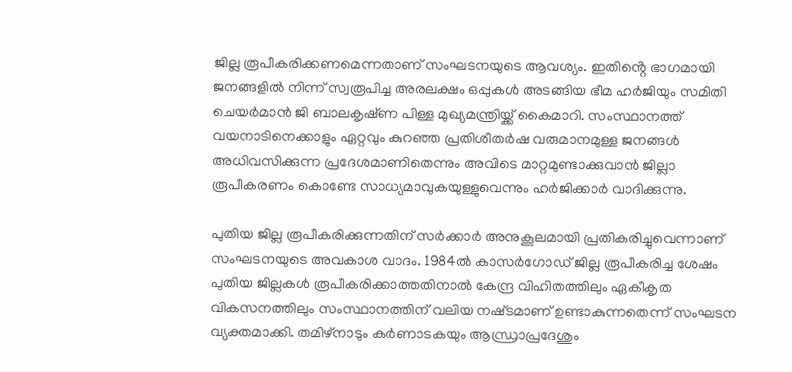ജില്ല രൂപീകരിക്കണമെന്നതാണ് സംഘടനയുടെ ആവശ്യം. ഇതിൻ്റെ ഭാഗമായി ജനങ്ങളിൽ നിന്ന് സ്വരൂപിച്ച അരലക്ഷം ഒപ്പുകൾ അടങ്ങിയ ഭീമ ഹർജിയും സമിതി ചെയർമാൻ ജി ബാലകൃഷ്‌ണ പിള്ള മുഖ്യമന്ത്രിയ്ക്ക് കൈമാറി. സംസ്ഥാനത്ത് വയനാടിനെക്കാളും ഏറ്റവും കുറഞ്ഞ പ്രതിശീ‍‍‍തർഷ വരുമാനമുള്ള ജനങ്ങൾ അധിവസിക്കുന്ന പ്രദേശമാണിതെന്നും അവിടെ മാറ്റമുണ്ടാക്കുവാൻ ജില്ലാ രൂപീകരണം കൊണ്ടേ സാധ്യമാവുകയുള്ളുവെന്നും ഹർജിക്കാർ വാദിക്കുന്നു.

പുതിയ ജില്ല രൂപീകരിക്കുന്നതിന് സർക്കാർ അനുകൂലമായി പ്രതികരിച്ചുവെന്നാണ് സംഘടനയുടെ അവകാശ വാദം. 1984ൽ കാസർഗോഡ് ജില്ല രൂപീകരിച്ച ശേഷം പുതിയ ജില്ലകൾ രൂപീകരിക്കാത്തതിനാൽ കേന്ദ്ര വിഹിതത്തിലും ഏകീകൃത വികസനത്തിലും സംസ്ഥാനത്തിന് വലിയ നഷ്‌ടമാണ് ഉണ്ടാകുന്നതെന്ന് സംഘടന വ്യക്തമാക്കി. തമിഴ്‌നാടും കർണാടകയും ആന്ധ്രാപ്രദേശും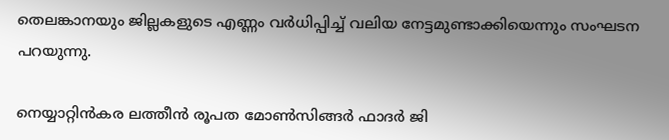തെലങ്കാനയും ജില്ലകളുടെ എണ്ണം വർധിപ്പിച്ച് വലിയ നേട്ടമുണ്ടാക്കിയെന്നും സംഘടന പറയുന്നു.

നെയ്യാറ്റിൻകര ലത്തീൻ രൂപത മോൺസിങ്ങർ ഫാദർ ജി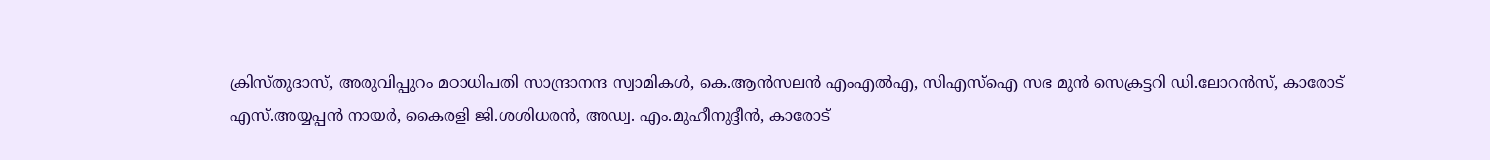ക്രിസ്‌തുദാസ്, അരുവിപ്പുറം മഠാധിപതി സാന്ദ്രാനന്ദ സ്വാമികൾ, കെ.ആൻസലൻ എംഎൽഎ, സിഎസ്ഐ സഭ മുൻ സെക്രട്ടറി ഡി.ലോറൻസ്, കാരോട് എസ്.അയ്യപ്പൻ നായർ, കൈരളി ജി.ശശിധരൻ, അഡ്വ. എം.മുഹീനുദ്ദീൻ, കാരോട്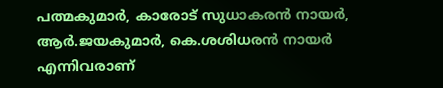പത്മകുമാർ, കാരോട് സുധാകരൻ നായർ, ആർ.ജയകുമാർ, കെ.ശശിധരൻ നായർ എന്നിവരാണ്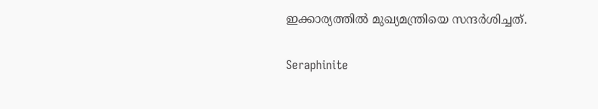ഇക്കാര്യത്തിൽ മുഖ്യമന്ത്രിയെ സന്ദർശിച്ചത്.

Seraphinite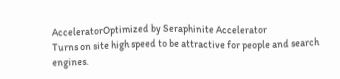AcceleratorOptimized by Seraphinite Accelerator
Turns on site high speed to be attractive for people and search engines.